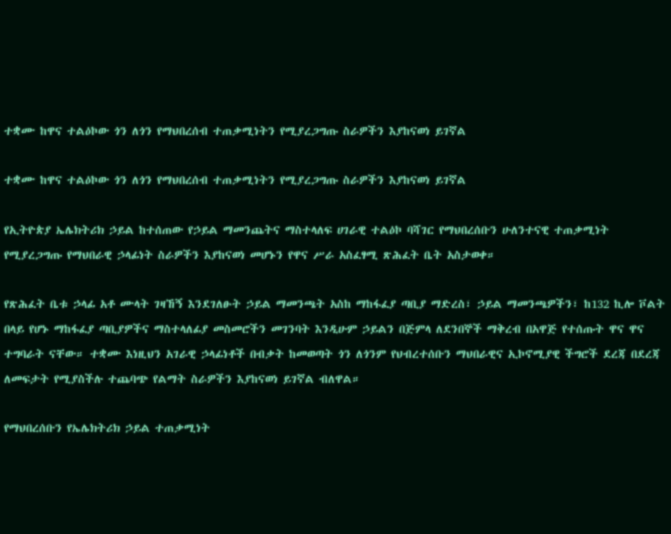ተቋሙ ከዋና ተልዕኮው ጎን ለጎን የማህበረሰብ ተጠቃሚነትን የሚያረጋግጡ ስራዎችን እያከናወነ ይገኛል

ተቋሙ ከዋና ተልዕኮው ጎን ለጎን የማህበረሰብ ተጠቃሚነትን የሚያረጋግጡ ስራዎችን እያከናወነ ይገኛል

የኢትዮጵያ ኤሌክትሪክ ኃይል ከተሰጠው የኃይል ማመንጨትና ማስተላለፍ ሀገራዊ ተልዕኮ ባሻገር የማህበረሰቡን ሁለንተናዊ ተጠቃሚነት የሚያረጋግጡ የማህበራዊ ኃላፊነት ስራዎችን እያከናወነ መሆኑን የዋና ሥራ አስፈፃሚ ጽሕፈት ቤት አስታወቀ።

የጽሕፈት ቤቱ ኃላፊ አቶ ሙላት ገዛኸኝ እንደገለፁት ኃይል ማመንጫት አስከ ማከፋፈያ ጣቢያ ማድረስ፣ ኃይል ማመንጫዎችን፣ ከ132 ኪሎ ቮልት በላይ የሆኑ ማከፋፈያ ጣቢያዎችና ማስተላለፊያ መስመሮችን መገንባት እንዲሁም ኃይልን በጅምላ ለደንበኞች ማቅረብ በአዋጅ የተሰጡት ዋና ዋና ተግባራት ናቸው። ተቋሙ እነዚህን አገራዊ ኃላፊነቶች በብቃት ከመወጣት ጎን ለጎንም የህብረተሰቡን ማህበራዊና ኢኮኖሚያዊ ችግሮች ደረጃ በደረጃ ለመፍታት የሚያስችሉ ተጨባጭ የልማት ስራዎችን እያከናወነ ይገኛል ብለዋል።

የማህበረሰቡን የኤሌክትሪክ ኃይል ተጠቃሚነት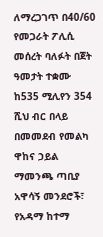ለማረጋገጥ በ40/60 የመጋራት ፖሊሲ መሰረት ባለፉት በጀት ዓመታት ተቋሙ ከ535 ሚሊየን 354 ሺህ ብር በላይ በመመደብ የመልካ ዋከና ኃይል ማመንጫ ጣቢያ አዋሳኝ መንደሮች፣ የአዳማ ከተማ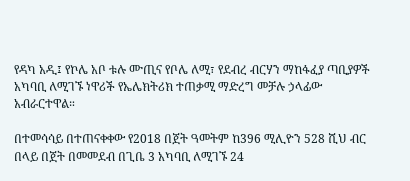የዳካ አዲ፤ የኮሌ አቦ ቱሉ ሙጢና የቦሌ ለሚ፣ የደብረ ብርሃን ማከፋፈያ ጣቢያዎች አካባቢ ለሚገኙ ነዋሪች የኤሌክትሪክ ተጠቃሚ ማድረግ መቻሉ ኃላፊው አብራርተዋል።

በተመሳሳይ በተጠናቀቀው የ2018 በጀት ዓመትም ከ396 ሚሊዮን 528 ሺህ ብር በላይ በጀት በመመደብ በጊቤ 3 አካባቢ ለሚገኙ 24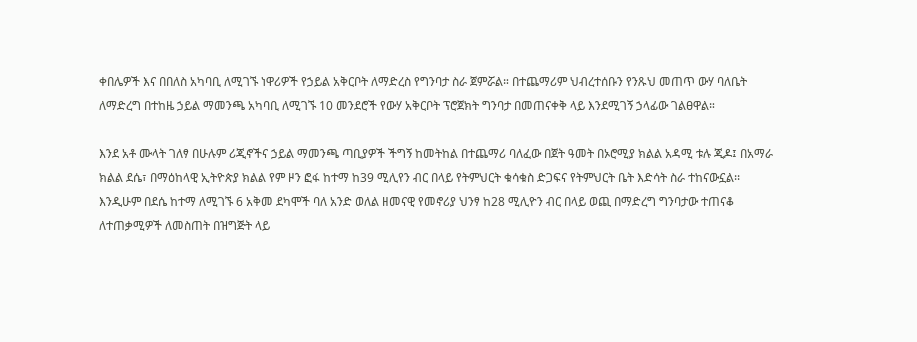ቀበሌዎች እና በበለስ አካባቢ ለሚገኙ ነዋሪዎች የኃይል አቅርቦት ለማድረስ የግንባታ ስራ ጀምሯል። በተጨማሪም ህብረተሰቡን የንጹህ መጠጥ ውሃ ባለቤት ለማድረግ በተከዜ ኃይል ማመንጫ አካባቢ ለሚገኙ 10 መንደሮች የውሃ አቅርቦት ፕሮጀክት ግንባታ በመጠናቀቅ ላይ እንደሚገኝ ኃላፊው ገልፀዋል።

እንደ አቶ ሙላት ገለፃ በሁሉም ሪጂኖችና ኃይል ማመንጫ ጣቢያዎች ችግኝ ከመትከል በተጨማሪ ባለፈው በጀት ዓመት በኦሮሚያ ክልል አዳሚ ቱሉ ጂዶ፤ በአማራ ክልል ደሴ፣ በማዕከላዊ ኢትዮጵያ ክልል የም ዞን ፎፋ ከተማ ከ39 ሚሊየን ብር በላይ የትምህርት ቁሳቁስ ድጋፍና የትምህርት ቤት እድሳት ስራ ተከናውኗል፡፡ እንዲሁም በደሴ ከተማ ለሚገኙ 6 አቅመ ደካሞች ባለ አንድ ወለል ዘመናዊ የመኖሪያ ህንፃ ከ28 ሚሊዮን ብር በላይ ወጪ በማድረግ ግንባታው ተጠናቆ ለተጠቃሚዎች ለመስጠት በዝግጅት ላይ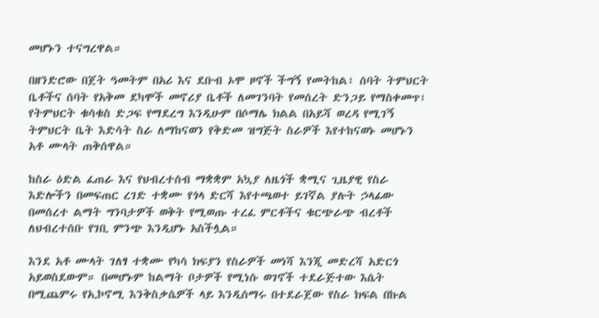መሆኑን ተናግረዋል።

በዘንድሮው በጀት ዓመትም በአሪ እና ደቡብ ኦሞ ዞኖች ችግኝ የመትከል፣ ሰባት ትምህርት ቤቶችና ሰባት የአቅመ ደካሞች መኖሪያ ቤቶች ለመገንባት የመሰረት ድንጋይ የማስቀመጥ፣ የትምህርት ቁሳቁስ ድጋፍ የማደረግ እንዲሁም በሶማሌ ክልል በአይሻ ወረዳ የሚገኝ ትምህርት ቤት እድሳት ስራ ለማከናወን የቅድመ ዝግጅት ስራዎች እየተከናወኑ መሆኑን አቶ ሙላት ጠቅሰዋል።

ከስራ ዕድል ፈጠራ እና የህብረተሰብ ማቋቋም አኳያ ለዜጎች ቋሚና ጊዜያዊ የስራ እድሎችን በመፍጠር ረገድ ተቋሙ የጎላ ድርሻ እየተጫወተ ይገኛል ያሉት ኃላፊው በመሰረተ ልማት ግንባታዎች ወቅት የሚወጡ ተረፈ ምርቶችና ቁርጭራጭ ብረቶች ለህብረተሰቡ የገቢ ምንጭ እንዲሆኑ አስችሏል።

እንደ አቶ ሙላት ገለፃ ተቋሙ የካሳ ክፍያን የስራዎች መነሻ እንጂ መድረሻ አድርጎ አይወስደውም። በመሆኑም ከልማት ቦታዎች የሚነሱ ወገኖች ተደራጅተው እሴት በሚጨምሩ የኢኮኖሚ እንቅስቃሴዎች ላይ እንዲሰማሩ በተደራጀው የስራ ክፍል በኩል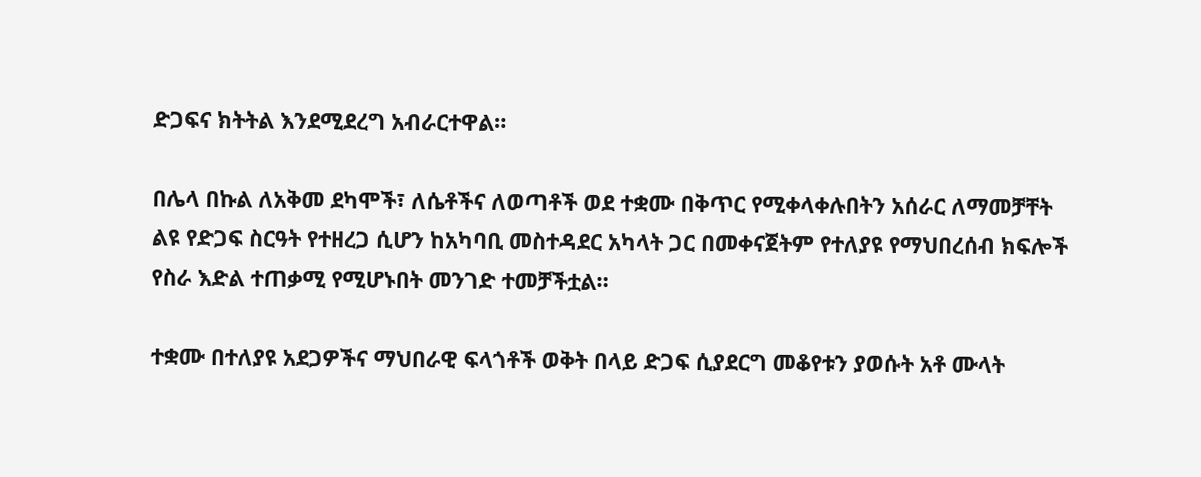ድጋፍና ክትትል እንደሚደረግ አብራርተዋል።

በሌላ በኩል ለአቅመ ደካሞች፣ ለሴቶችና ለወጣቶች ወደ ተቋሙ በቅጥር የሚቀላቀሉበትን አሰራር ለማመቻቸት ልዩ የድጋፍ ስርዓት የተዘረጋ ሲሆን ከአካባቢ መስተዳደር አካላት ጋር በመቀናጀትም የተለያዩ የማህበረሰብ ክፍሎች የስራ እድል ተጠቃሚ የሚሆኑበት መንገድ ተመቻችቷል።

ተቋሙ በተለያዩ አደጋዎችና ማህበራዊ ፍላጎቶች ወቅት በላይ ድጋፍ ሲያደርግ መቆየቱን ያወሱት አቶ ሙላት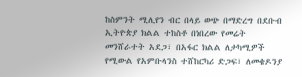ከስምንት ሚሊየን ብር በላይ ወጭ በማድረግ በደቡብ ኢትዮጵያ ክልል ተከስቶ በነበረው የመሬት መንሸራተት አደጋ፣ በአፋር ክልል ለታካሚዎች የሚውል የአምቡላንስ ተሸከርካሪ ድጋፍ፣ ለመቄዶንያ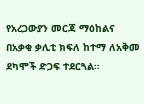የአረጋውያን መርጃ ማዕከልና በአቃቂ ቃሊቲ ክፍለ ከተማ ለአቅመ ደካሞች ድጋፍ ተደርጓል።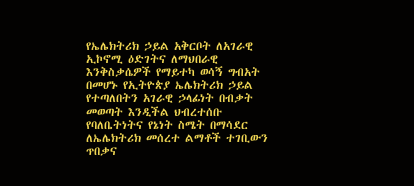የኤሌክትሪክ ኃይል አቅርቦት ለአገራዊ ኢኮኖሚ ዕድገትና ለማህበራዊ እንቅስቃሴዎች የማይተካ ወሳኝ ግብአት በመሆኑ የኢትዮጵያ ኤሌክትሪክ ኃይል የተጣለበትን አገራዊ ኃላፊነት በብቃት መወጣት እንዲችል ህብረተሰቡ የባለቤትነትና የኔነት ስሜት በማሳደር ለኤሌክትሪክ መሰረተ ልማቶች ተገቢውን ጥበቃና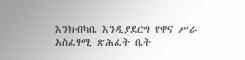እንክብካቤ እንዲያደርግ የዋና ሥራ አስፈፃሚ ጽሕፈት ቤት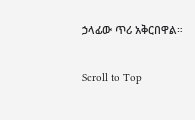ኃላፊው ጥሪ አቅርበዋል።

Scroll to Top